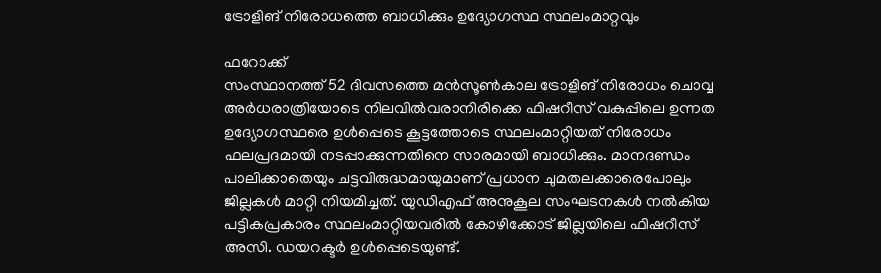ട്രോളിങ് നിരോധത്തെ ബാധിക്കും ഉദ്യോഗസ്ഥ സ്ഥലംമാറ്റവും

ഫറോക്ക്
സംസ്ഥാനത്ത് 52 ദിവസത്തെ മൻസൂൺകാല ട്രോളിങ് നിരോധം ചൊവ്വ അർധരാത്രിയോടെ നിലവിൽവരാനിരിക്കെ ഫിഷറീസ് വകുപ്പിലെ ഉന്നത ഉദ്യോഗസ്ഥരെ ഉൾപ്പെടെ കൂട്ടത്തോടെ സ്ഥലംമാറ്റിയത് നിരോധം ഫലപ്രദമായി നടപ്പാക്കുന്നതിനെ സാരമായി ബാധിക്കും. മാനദണ്ഡം പാലിക്കാതെയും ചട്ടവിരുദ്ധമായുമാണ് പ്രധാന ചുമതലക്കാരെപോലും ജില്ലകൾ മാറ്റി നിയമിച്ചത്. യുഡിഎഫ് അനുകൂല സംഘടനകൾ നൽകിയ പട്ടികപ്രകാരം സ്ഥലംമാറ്റിയവരിൽ കോഴിക്കോട് ജില്ലയിലെ ഫിഷറീസ് അസി. ഡയറക്ടർ ഉൾപ്പെടെയുണ്ട്.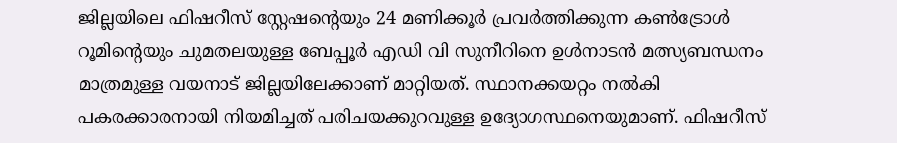ജില്ലയിലെ ഫിഷറീസ് സ്റ്റേഷന്റെയും 24 മണിക്കൂർ പ്രവർത്തിക്കുന്ന കൺട്രോൾ റൂമിന്റെയും ചുമതലയുള്ള ബേപ്പൂർ എഡി വി സുനീറിനെ ഉൾനാടൻ മത്സ്യബന്ധനം മാത്രമുള്ള വയനാട് ജില്ലയിലേക്കാണ് മാറ്റിയത്. സ്ഥാനക്കയറ്റം നൽകി പകരക്കാരനായി നിയമിച്ചത് പരിചയക്കുറവുള്ള ഉദ്യോഗസ്ഥനെയുമാണ്. ഫിഷറീസ്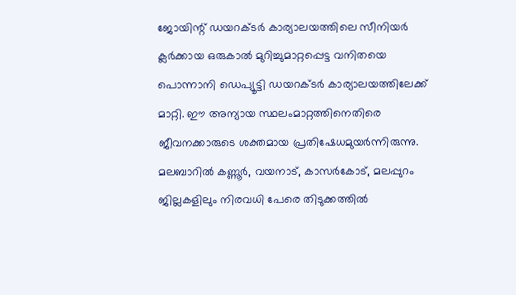ജോയിന്റ് ഡയറക്ടർ കാര്യാലയത്തിലെ സീനിയർ ക്ലർക്കായ ഒരുകാൽ മുറിച്ചുമാറ്റപ്പെട്ട വനിതയെ പൊന്നാനി ഡെപ്യൂട്ടി ഡയറക്ടർ കാര്യാലയത്തിലേക്ക് മാറ്റി. ഈ അന്യായ സ്ഥലംമാറ്റത്തിനെതിരെ ജീവനക്കാരുടെ ശക്തമായ പ്രതിഷേധമുയർന്നിരുന്നു. മലബാറിൽ കണ്ണൂർ, വയനാട്, കാസർകോട്, മലപ്പുറം ജില്ലകളിലും നിരവധി പേരെ തിടുക്കത്തിൽ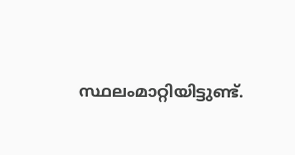സ്ഥലംമാറ്റിയിട്ടുണ്ട്.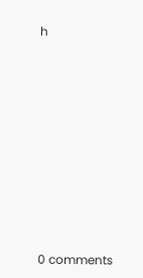h









0 comments